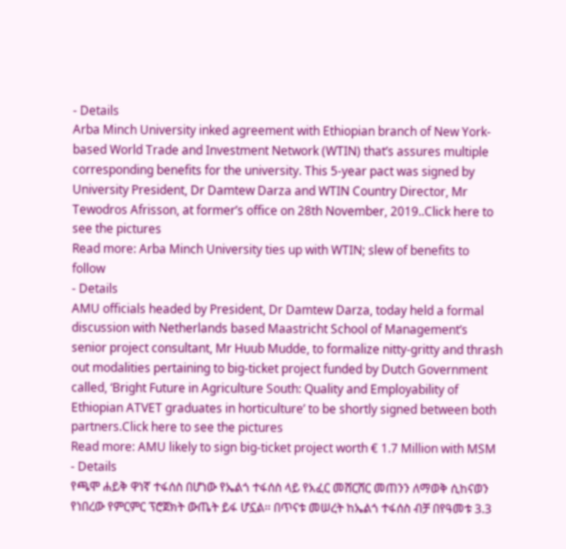- Details
Arba Minch University inked agreement with Ethiopian branch of New York-based World Trade and Investment Network (WTIN) that’s assures multiple corresponding benefits for the university. This 5-year pact was signed by University President, Dr Damtew Darza and WTIN Country Director, Mr Tewodros Afrisson, at former’s office on 28th November, 2019..Click here to see the pictures
Read more: Arba Minch University ties up with WTIN; slew of benefits to follow
- Details
AMU officials headed by President, Dr Damtew Darza, today held a formal discussion with Netherlands based Maastricht School of Management’s senior project consultant, Mr Huub Mudde, to formalize nitty-gritty and thrash out modalities pertaining to big-ticket project funded by Dutch Government called, ‘Bright Future in Agriculture South: Quality and Employability of Ethiopian ATVET graduates in horticulture’ to be shortly signed between both partners.Click here to see the pictures
Read more: AMU likely to sign big-ticket project worth € 1.7 Million with MSM
- Details
የጫሞ ሐይቅ ዋነኛ ተፋሰስ በሆነው የኤልጎ ተፋሰስ ላይ የአፈር መሸርሸር መጠንን ለማወቅ ሲከናወን የነበረው የምርምር ፕሮጀክት ውጤት ይፋ ሆኗል፡፡ በጥናቱ መሠረት ከኤልጎ ተፋሰስ ብቻ በየዓመቱ 3.3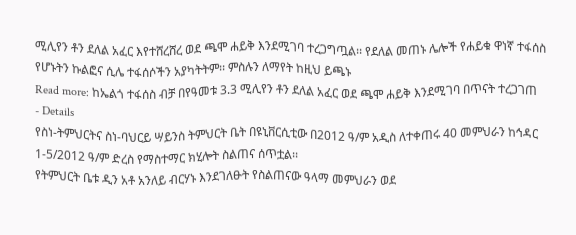ሚሊየን ቶን ደለል አፈር እየተሸረሸረ ወደ ጫሞ ሐይቅ እንደሚገባ ተረጋግጧል፡፡ የደለል መጠኑ ሌሎች የሐይቁ ዋነኛ ተፋሰስ የሆኑትን ኩልፎና ሲሌ ተፋሰሶችን አያካትትም፡፡ ምስሉን ለማየት ከዚህ ይጫኑ
Read more: ከኤልጎ ተፋሰስ ብቻ በየዓመቱ 3.3 ሚሊየን ቶን ደለል አፈር ወደ ጫሞ ሐይቅ እንደሚገባ በጥናት ተረጋገጠ
- Details
የስነ-ትምህርትና ስነ-ባህርይ ሣይንስ ትምህርት ቤት በዩኒቨርሲቲው በ2012 ዓ/ም አዲስ ለተቀጠሩ 40 መምህራን ከኅዳር 1-5/2012 ዓ/ም ድረስ የማስተማር ክሂሎት ስልጠና ሰጥቷል፡፡
የትምህርት ቤቱ ዲን አቶ አንለይ ብርሃኑ እንደገለፁት የስልጠናው ዓላማ መምህራን ወደ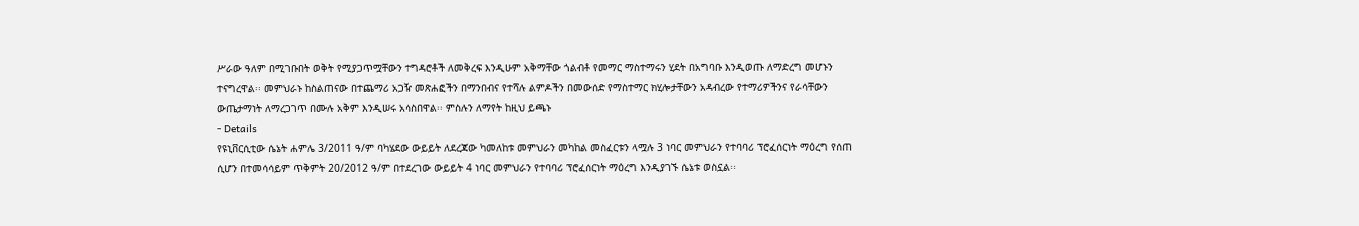ሥራው ዓለም በሚገቡበት ወቅት የሚያጋጥሟቸውን ተግዳሮቶች ለመቅረፍ እንዲሁም አቅማቸው ጎልብቶ የመማር ማስተማሩን ሂደት በአግባቡ እንዲወጡ ለማድረግ መሆኑን ተናግረዋል፡፡ መምህራኑ ከስልጠናው በተጨማሪ አጋዥ መጽሐፎችን በማንበብና የተሻሉ ልምዶችን በመውሰድ የማስተማር ክሂሎታቸውን አዳብረው የተማሪዎችንና የራሳቸውን ውጤታማነት ለማረጋገጥ በሙሉ አቅም እንዲሠሩ አሳስበዋል፡፡ ምስሉን ለማየት ከዚህ ይጫኑ
- Details
የዩኒቨርሲቲው ሴኔት ሐምሌ 3/2011 ዓ/ም ባካሄደው ውይይት ለደረጃው ካመለከቱ መምህራን መካከል መስፈርቱን ላሟሉ 3 ነባር መምህራን የተባባሪ ፕሮፈሰርነት ማዕረግ የሰጠ ሲሆን በተመሳሳይም ጥቅምት 20/2012 ዓ/ም በተደረገው ውይይት 4 ነባር መምህራን የተባባሪ ፕሮፈሰርነት ማዕረግ እንዲያገኙ ሴኔቱ ወስኗል፡፡